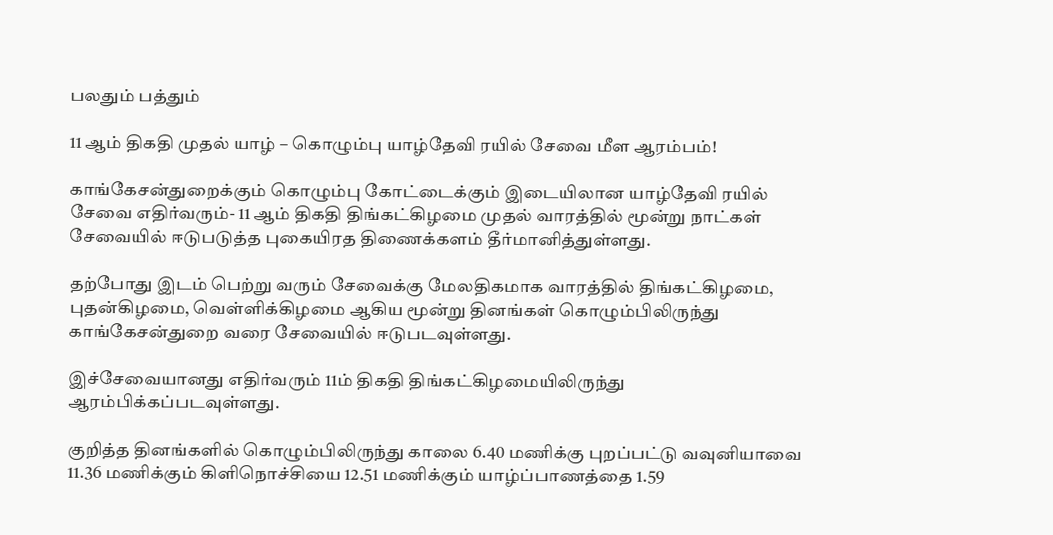பலதும் பத்தும்

11 ஆம் திகதி முதல் யாழ் – கொழும்பு யாழ்தேவி ரயில் சேவை மீள ஆரம்பம்!

காங்கேசன்துறைக்கும் கொழும்பு கோட்டைக்கும் இடையிலான யாழ்தேவி ரயில் சேவை எதிர்வரும்- 11 ஆம் திகதி திங்கட்கிழமை முதல் வாரத்தில் மூன்று நாட்கள் சேவையில் ஈடுபடுத்த புகையிரத திணைக்களம் தீர்மானித்துள்ளது.

தற்போது இடம் பெற்று வரும் சேவைக்கு மேலதிகமாக வாரத்தில் திங்கட்கிழமை, புதன்கிழமை, வெள்ளிக்கிழமை ஆகிய மூன்று தினங்கள் கொழும்பிலிருந்து காங்கேசன்துறை வரை சேவையில் ஈடுபடவுள்ளது.

இச்சேவையானது எதிர்வரும் 11ம் திகதி திங்கட்கிழமையிலிருந்து ஆரம்பிக்கப்படவுள்ளது.

குறித்த தினங்களில் கொழும்பிலிருந்து காலை 6.40 மணிக்கு புறப்பட்டு வவுனியாவை 11.36 மணிக்கும் கிளிநொச்சியை 12.51 மணிக்கும் யாழ்ப்பாணத்தை 1.59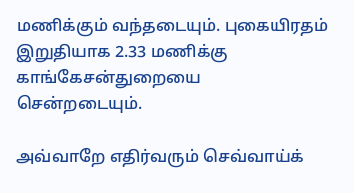மணிக்கும் வந்தடையும். புகையிரதம் இறுதியாக 2.33 மணிக்கு காங்கேசன்துறையை சென்றடையும்.

அவ்வாறே எதிர்வரும் செவ்வாய்க்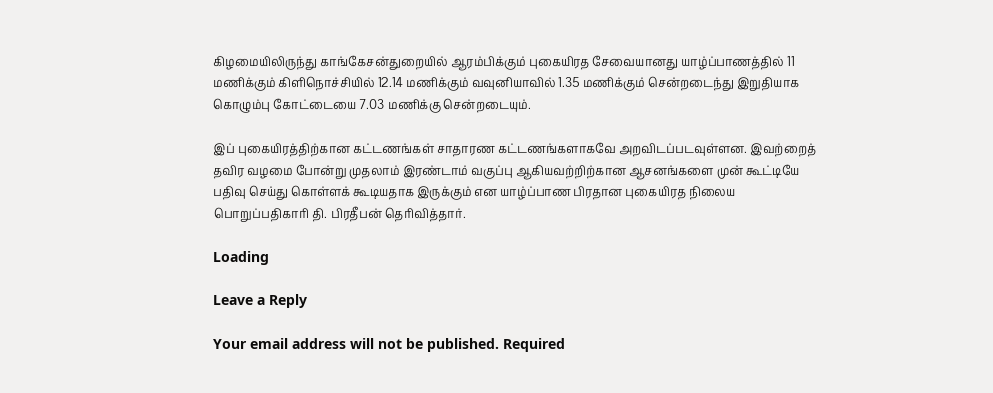கிழமையிலிருந்து காங்கேசன்துறையில் ஆரம்பிக்கும் புகையிரத சேவையானது யாழ்ப்பாணத்தில் 11 மணிக்கும் கிளிநொச்சியில் 12.14 மணிக்கும் வவுனியாவில் 1.35 மணிக்கும் சென்றடைந்து இறுதியாக கொழும்பு கோட்டையை 7.03 மணிக்கு சென்றடையும்.

இப் புகையிரத்திற்கான கட்டணங்கள் சாதாரண கட்டணங்களாகவே அறவிடப்படவுள்ளன. இவற்றைத் தவிர வழமை போன்று முதலாம் இரண்டாம் வகுப்பு ஆகியவற்றிற்கான ஆசனங்களை முன் கூட்டியே பதிவு செய்து கொள்ளக் கூடியதாக இருக்கும் என யாழ்ப்பாண பிரதான புகையிரத நிலைய பொறுப்பதிகாரி தி. பிரதீபன் தெரிவித்தார்.

Loading

Leave a Reply

Your email address will not be published. Required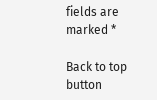fields are marked *

Back to top button